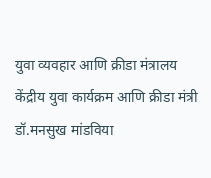युवा व्यवहार आणि क्रीडा मंत्रालय
केंद्रीय युवा कार्यक्रम आणि क्रीडा मंत्री डॉ.मनसुख मांडविया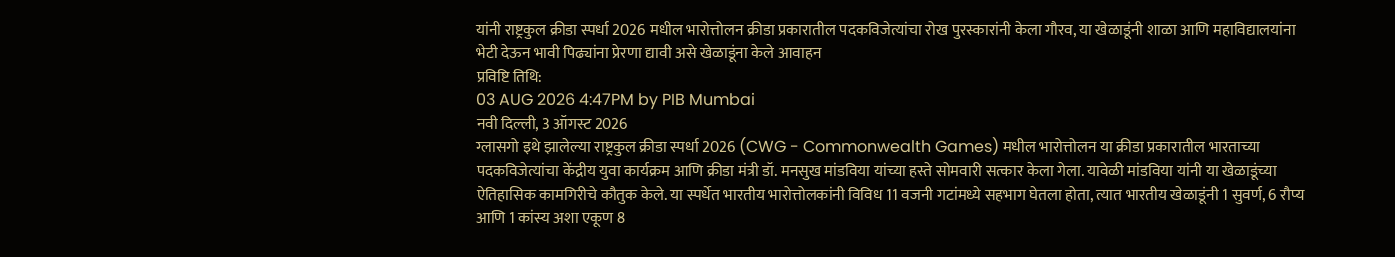यांनी राष्ट्रकुल क्रीडा स्पर्धा 2026 मधील भारोत्तोलन क्रीडा प्रकारातील पदकविजेत्यांचा रोख पुरस्कारांनी केला गौरव, या खेळाडूंनी शाळा आणि महाविद्यालयांना भेटी देऊन भावी पिढ्यांना प्रेरणा द्यावी असे खेळाडूंना केले आवाहन
प्रविष्टि तिथि:
03 AUG 2026 4:47PM by PIB Mumbai
नवी दिल्ली, 3 ऑगस्ट 2026
ग्लासगो इथे झालेल्या राष्ट्रकुल क्रीडा स्पर्धा 2026 (CWG - Commonwealth Games) मधील भारोत्तोलन या क्रीडा प्रकारातील भारताच्या पदकविजेत्यांचा केंद्रीय युवा कार्यक्रम आणि क्रीडा मंत्री डॉ. मनसुख मांडविया यांच्या हस्ते सोमवारी सत्कार केला गेला. यावेळी मांडविया यांनी या खेळाडूंच्या ऐतिहासिक कामगिरीचे कौतुक केले. या स्पर्धेत भारतीय भारोत्तोलकांनी विविध 11 वजनी गटांमध्ये सहभाग घेतला होता, त्यात भारतीय खेळाडूंनी 1 सुवर्ण, 6 रौप्य आणि 1 कांस्य अशा एकूण 8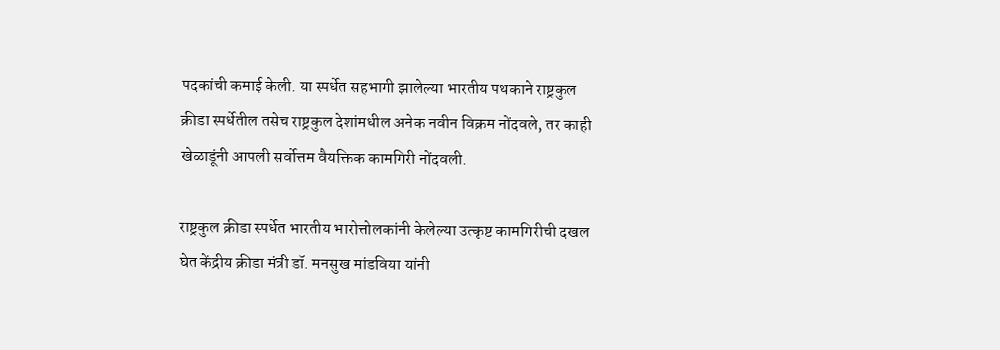पदकांची कमाई केली. या स्पर्धेत सहभागी झालेल्या भारतीय पथकाने राष्ट्रकुल क्रीडा स्पर्धेतील तसेच राष्ट्रकुल देशांमधील अनेक नवीन विक्रम नोंदवले, तर काही खेळाडूंनी आपली सर्वोत्तम वैयक्तिक कामगिरी नोंदवली.

राष्ट्रकुल क्रीडा स्पर्धेत भारतीय भारोत्तोलकांनी केलेल्या उत्कृष्ट कामगिरीची दखल घेत केंद्रीय क्रीडा मंत्री डॉ. मनसुख मांडविया यांनी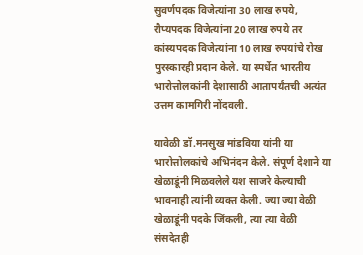सुवर्णपदक विजेत्यांना 30 लाख रुपये, रौप्यपदक विजेत्यांना 20 लाख रुपये तर कांस्यपदक विजेत्यांना 10 लाख रुपयांचे रोख पुरस्कारही प्रदान केले. या स्पर्धेत भारतीय भारोत्तोलकांनी देशासाठी आतापर्यंतची अत्यंत उत्तम कामगिरी नोंदवली.

यावेळी डॉ.मनसुख मांडविया यांनी या भारोत्तोलकांचे अभिनंदन केले. संपूर्ण देशाने या खेळाडूंनी मिळवलेले यश साजरे केल्याची भावनाही त्यांनी व्यक्त केली. ज्या ज्या वेळी खेळाडूंनी पदके जिंकली, त्या त्या वेळी संसदेतही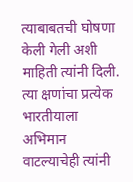त्याबाबतची घोषणा केली गेली अशी माहिती त्यांनी दिली. त्या क्षणांचा प्रत्येक भारतीयाला अभिमान वाटल्याचेही त्यांनी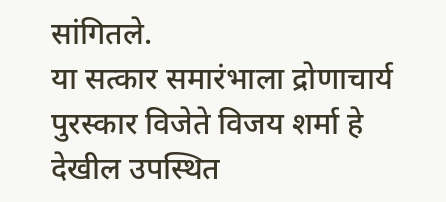सांगितले.
या सत्कार समारंभाला द्रोणाचार्य पुरस्कार विजेते विजय शर्मा हे देखील उपस्थित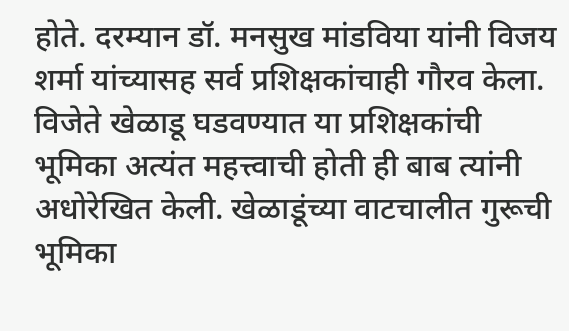होते. दरम्यान डॉ. मनसुख मांडविया यांनी विजय शर्मा यांच्यासह सर्व प्रशिक्षकांचाही गौरव केला. विजेते खेळाडू घडवण्यात या प्रशिक्षकांची भूमिका अत्यंत महत्त्वाची होती ही बाब त्यांनी अधोरेखित केली. खेळाडूंच्या वाटचालीत गुरूची भूमिका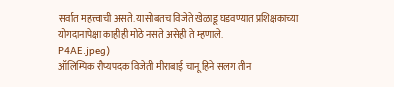सर्वात महत्त्वाची असते. यासोबतच विजेते खेळाडू घडवण्यात प्रशिक्षकाच्या योगदानापेक्षा काहीही मोठे नसते असेही ते म्हणाले.
P4AE.jpeg)
ऑलिम्पिक रौप्यपदक विजेती मीराबाई चानू हिने सलग तीन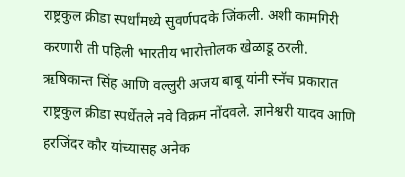राष्ट्रकुल क्रीडा स्पर्धांमध्ये सुवर्णपदके जिंकली. अशी कामगिरी करणारी ती पहिली भारतीय भारोत्तोलक खेळाडू ठरली. ऋषिकान्त सिंह आणि वल्लुरी अजय बाबू यांनी स्नॅच प्रकारात राष्ट्रकुल क्रीडा स्पर्धेतले नवे विक्रम नोंदवले. ज्ञानेश्वरी यादव आणि हरजिंदर कौर यांच्यासह अनेक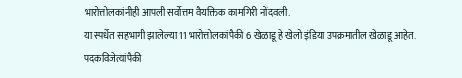भारोत्तोलकांनीही आपली सर्वोत्तम वैयक्तिक कामगिरी नोंदवली.
या स्पर्धेत सहभागी झालेल्या 11 भारोत्तोलकांपैकी 6 खेळाडू हे खेलो इंडिया उपक्रमातील खेळाडू आहेत. पदकविजेत्यांपैकी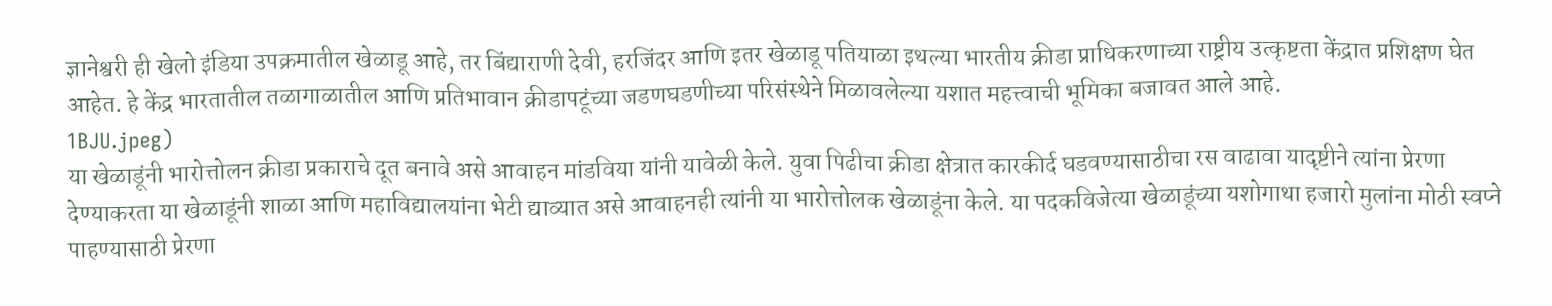ज्ञानेश्वरी ही खेलो इंडिया उपक्रमातील खेळाडू आहे, तर बिंद्याराणी देवी, हरजिंदर आणि इतर खेळाडू पतियाळा इथल्या भारतीय क्रीडा प्राधिकरणाच्या राष्ट्रीय उत्कृष्टता केंद्रात प्रशिक्षण घेत आहेत. हे केंद्र भारतातील तळागाळातील आणि प्रतिभावान क्रीडापटूंच्या जडणघडणीच्या परिसंस्थेने मिळावलेल्या यशात महत्त्वाची भूमिका बजावत आले आहे.
1BJU.jpeg)
या खेळाडूंनी भारोत्तोलन क्रीडा प्रकाराचे दूत बनावे असे आवाहन मांडविया यांनी यावेळी केले. युवा पिढीचा क्रीडा क्षेत्रात कारकीर्द घडवण्यासाठीचा रस वाढावा यादृष्टीने त्यांना प्रेरणा देण्याकरता या खेळाडूंनी शाळा आणि महाविद्यालयांना भेटी द्याव्यात असे आवाहनही त्यांनी या भारोत्तोलक खेळाडूंना केले. या पदकविजेत्या खेळाडूंच्या यशोगाथा हजारो मुलांना मोठी स्वप्ने पाहण्यासाठी प्रेरणा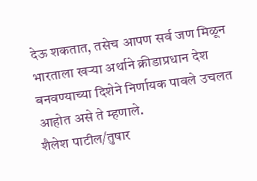देऊ शकतात, तसेच आपण सर्व जण मिळून भारताला खऱ्या अर्थाने क्रीडाप्रधान देश बनवण्याच्या दिशेने निर्णायक पावले उचलत आहोत असे ते म्हणाले.
शैलेश पाटील/तुषार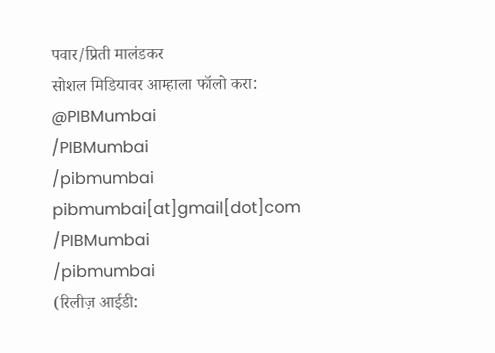पवार/प्रिती मालंडकर
सोशल मिडियावर आम्हाला फॉलो करा:
@PIBMumbai
/PIBMumbai
/pibmumbai
pibmumbai[at]gmail[dot]com
/PIBMumbai
/pibmumbai
(रिलीज़ आईडी: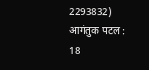2293832)
आगंतुक पटल : 18